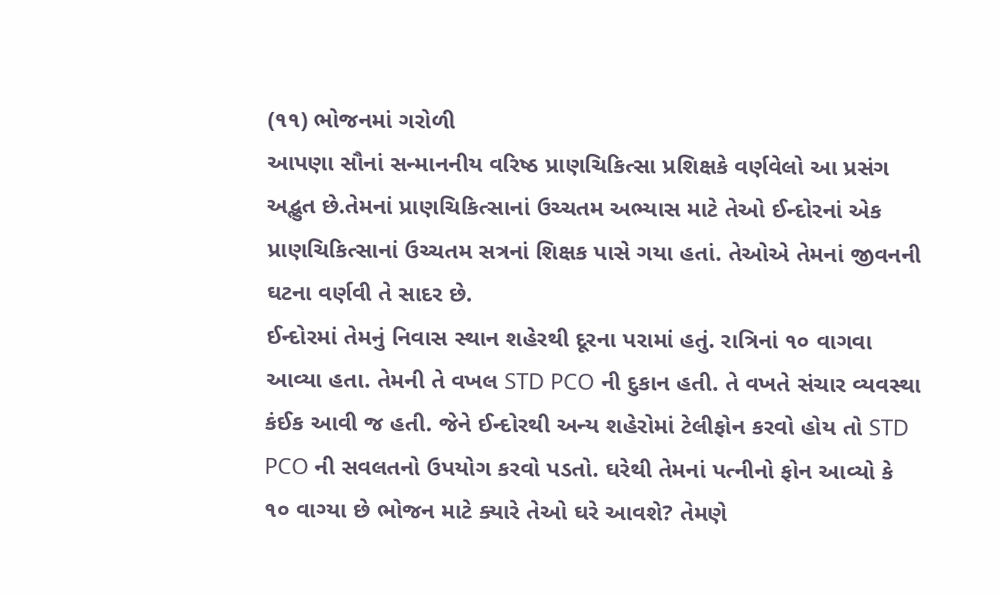(૧૧) ભોજનમાં ગરોળી
આપણા સૌનાં સન્માનનીય વરિષ્ઠ પ્રાણચિકિત્સા પ્રશિક્ષકે વર્ણવેલો આ પ્રસંગ અદ્ભુત છે.તેમનાં પ્રાણચિકિત્સાનાં ઉચ્ચતમ અભ્યાસ માટે તેઓ ઈન્દોરનાં એક પ્રાણચિકિત્સાનાં ઉચ્ચતમ સત્રનાં શિક્ષક પાસે ગયા હતાં. તેઓએ તેમનાં જીવનની ઘટના વર્ણવી તે સાદર છે.
ઈન્દોરમાં તેમનું નિવાસ સ્થાન શહેરથી દૂરના પરામાં હતું. રાત્રિનાં ૧૦ વાગવા આવ્યા હતા. તેમની તે વખલ STD PCO ની દુકાન હતી. તે વખતે સંચાર વ્યવસ્થા કંઈક આવી જ હતી. જેને ઈન્દોરથી અન્ય શહેરોમાં ટેલીફોન કરવો હોય તો STD PCO ની સવલતનો ઉપયોગ કરવો પડતો. ઘરેથી તેમનાં પત્નીનો ફોન આવ્યો કે ૧૦ વાગ્યા છે ભોજન માટે ક્યારે તેઓ ઘરે આવશે? તેમણે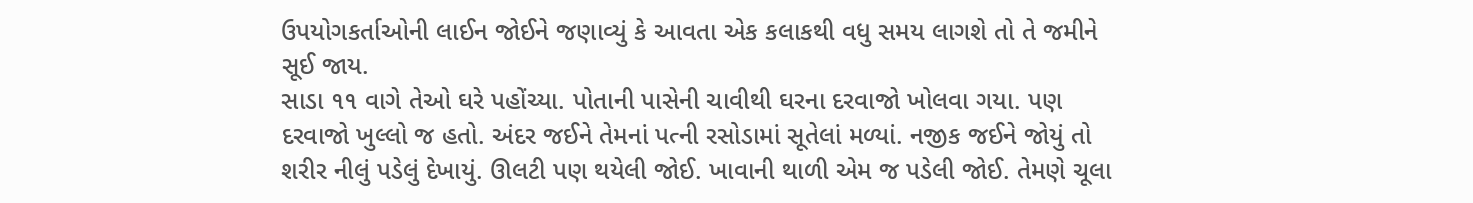ઉપયોગકર્તાઓની લાઈન જોઈને જણાવ્યું કે આવતા એક કલાકથી વધુ સમય લાગશે તો તે જમીને સૂઈ જાય.
સાડા ૧૧ વાગે તેઓ ઘરે પહોંચ્યા. પોતાની પાસેની ચાવીથી ઘરના દરવાજો ખોલવા ગયા. પણ દરવાજો ખુલ્લો જ હતો. અંદર જઈને તેમનાં પત્ની રસોડામાં સૂતેલાં મળ્યાં. નજીક જઈને જોયું તો શરીર નીલું પડેલું દેખાયું. ઊલટી પણ થયેલી જોઈ. ખાવાની થાળી એમ જ પડેલી જોઈ. તેમણે ચૂલા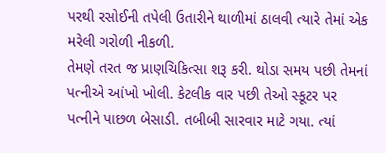પરથી રસોઈની તપેલી ઉતારીને થાળીમાં ઠાલવી ત્યારે તેમાં એક મરેલી ગરોળી નીકળી.
તેમણે તરત જ પ્રાણચિકિત્સા શરૂ કરી. થોડા સમય પછી તેમનાં પત્નીએ આંખો ખોલી. કેટલીક વાર પછી તેઓ સ્કૂટર પર પત્નીને પાછળ બેસાડી. તબીબી સારવાર માટે ગયા. ત્યાં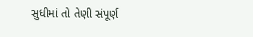સુધીમાં તો તેણી સંપૂર્ણ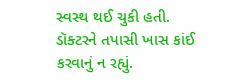સ્વસ્થ થઈ ચુકી હતી. ડૉક્ટરને તપાસી ખાસ કાંઈ કરવાનું ન રહ્યું.